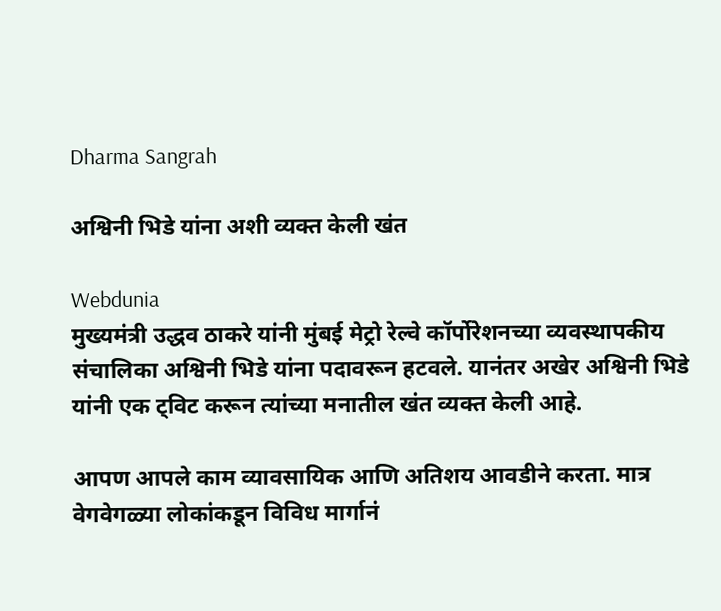Dharma Sangrah

अश्विनी भिडे यांना अशी व्यक्त केली खंत

Webdunia
मुख्यमंत्री उद्धव ठाकरे यांनी मुंबई मेट्रो रेल्वे कॉर्पोरेशनच्या व्यवस्थापकीय संचालिका अश्विनी भिडे यांना पदावरून हटवले. यानंतर अखेर अश्विनी भिडे यांनी एक ट्विट करून त्यांच्या मनातील खंत व्यक्त केली आहे.

आपण आपले काम व्यावसायिक आणि अतिशय आवडीने करता. मात्र वेगवेगळ्या लोकांकडून विविध मार्गानं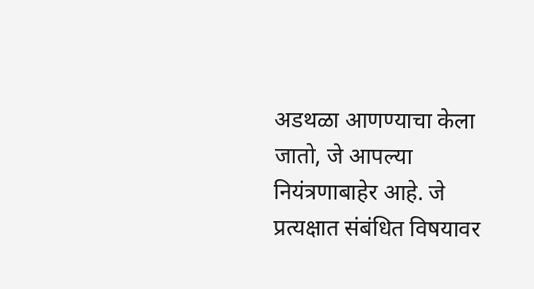अडथळा आणण्याचा केला जातो, जे आपल्या नियंत्रणाबाहेर आहे. जे प्रत्यक्षात संबंधित विषयावर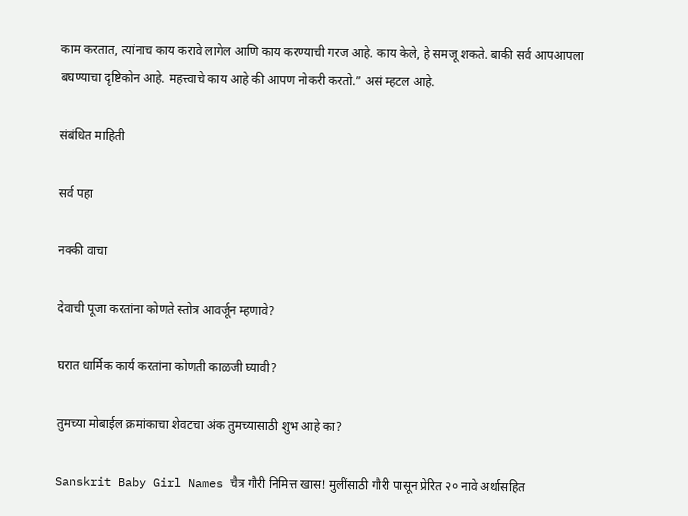काम करतात, त्यांनाच काय करावे लागेल आणि काय करण्याची गरज आहे. काय केले, हे समजू शकते. बाकी सर्व आपआपला बघण्याचा दृष्टिकोन आहे. महत्त्वाचे काय आहे की आपण नोकरी करतो.” असं म्हटल आहे.

संबंधित माहिती

सर्व पहा

नक्की वाचा

देवाची पूजा करतांना कोणते स्तोत्र आवर्जून म्हणावे?

घरात धार्मिक कार्य करतांना कोणती काळजी घ्यावी?

तुमच्या मोबाईल क्रमांकाचा शेवटचा अंक तुमच्यासाठी शुभ आहे का?

Sanskrit Baby Girl Names चैत्र गौरी निमित्त खास! मुलींसाठी गौरी पासून प्रेरित २० नावे अर्थासहित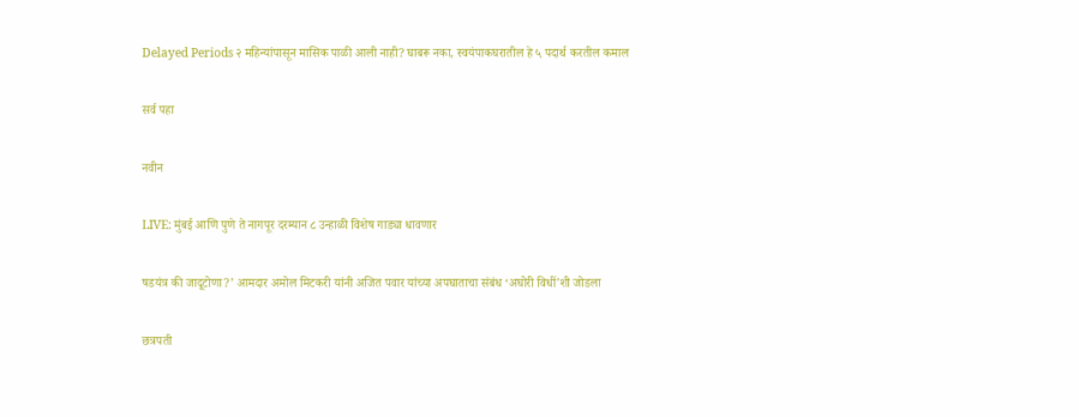Delayed Periods २ महिन्यांपासून मासिक पाळी आली नाही? घाबरू नका, स्वयंपाकघरातील हे ५ पदार्थ करतील कमाल

सर्व पहा

नवीन

LIVE: मुंबई आणि पुणे ते नागपूर दरम्यान ८ उन्हाळी विशेष गाड्या धावणार

षडयंत्र की जादूटोणा?’ आमदार अमोल मिटकरी यांनी अजित पवार यांच्या अपघाताचा संबंध ‘अघोरी विधीं’शी जोडला

छत्रपती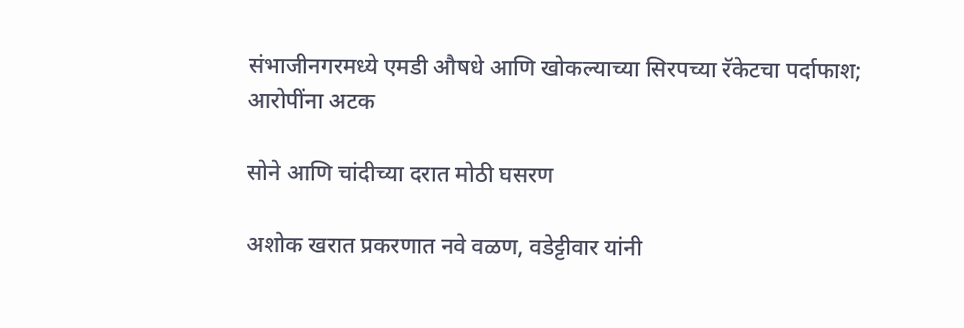संभाजीनगरमध्ये एमडी औषधे आणि खोकल्याच्या सिरपच्या रॅकेटचा पर्दाफाश; आरोपींना अटक

सोने आणि चांदीच्या दरात मोठी घसरण

अशोक खरात प्रकरणात नवे वळण, वडेट्टीवार यांनी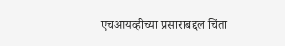एचआयव्हीच्या प्रसाराबद्दल चिंता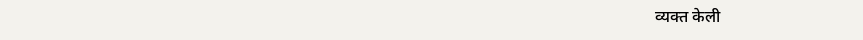व्यक्त केली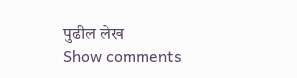पुढील लेख
Show comments